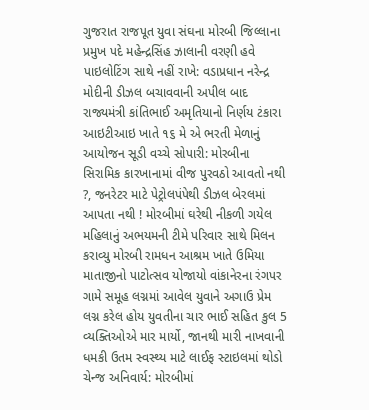ગુજરાત રાજપૂત યુવા સંઘના મોરબી જિલ્લાના પ્રમુખ પદે મહેન્દ્રસિંહ ઝાલાની વરણી હવે પાઇલોટિંગ સાથે નહીં રાખે: વડાપ્રધાન નરેન્દ્ર મોદીની ડીઝલ બચાવવાની અપીલ બાદ રાજ્યમંત્રી કાંતિભાઈ અમૃતિયાનો નિર્ણય ટંકારા આઇટીઆઇ ખાતે ૧૬ મે એ ભરતી મેળાનું આયોજન સૂડી વચ્ચે સોપારી: મોરબીના સિરામિક કારખાનામાં વીજ પુરવઠો આવતો નથી ?, જનરેટર માટે પેટ્રોલપંપેથી ડીઝલ બેરલમાં આપતા નથી ! મોરબીમાં ઘરેથી નીકળી ગયેલ  મહિલાનું અભયમની ટીમે પરિવાર સાથે મિલન કરાવ્યુ મોરબી રામધન આશ્રમ ખાતે ઉમિયા માતાજીનો પાટોત્સવ યોજાયો વાંકાનેરના રંગપર ગામે સમૂહ લગ્નમાં આવેલ યુવાને અગાઉ પ્રેમ લગ્ન કરેલ હોય યુવતીના ચાર ભાઈ સહિત કુલ 5 વ્યક્તિઓએ માર માર્યો, જાનથી મારી નાખવાની ધમકી ઉતમ સ્વસ્થ્ય માટે લાઈફ સ્ટાઇલમાં થોડો ચેન્જ અનિવાર્ય: મોરબીમાં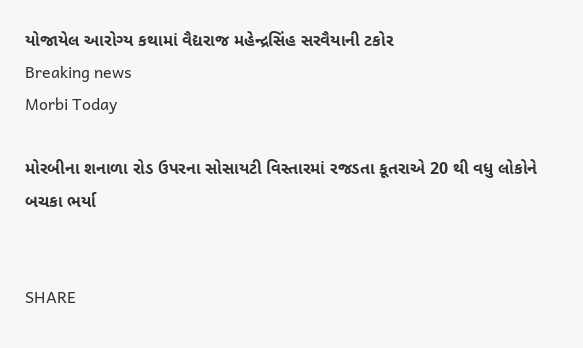યોજાયેલ આરોગ્ય કથામાં વૈદ્યરાજ મહેન્દ્રસિંહ સરવૈયાની ટકોર
Breaking news
Morbi Today

મોરબીના શનાળા રોડ ઉપરના સોસાયટી વિસ્તારમાં રજડતા કૂતરાએ 20 થી વધુ લોકોને બચકા ભર્યા


SHARE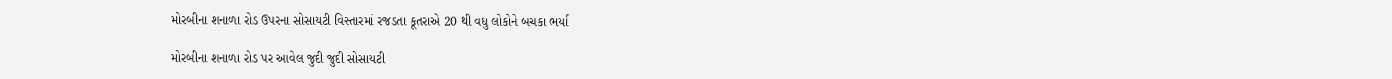મોરબીના શનાળા રોડ ઉપરના સોસાયટી વિસ્તારમાં રજડતા કૂતરાએ 20 થી વધુ લોકોને બચકા ભર્યા

મોરબીના શનાળા રોડ પર આવેલ જુદી જુદી સોસાયટી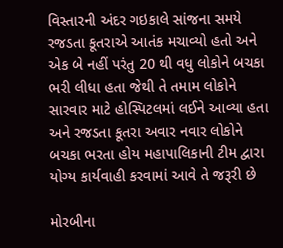વિસ્તારની અંદર ગઇકાલે સાંજના સમયે રજડતા કૂતરાએ આતંક મચાવ્યો હતો અને એક બે નહીં પરંતુ 20 થી વધુ લોકોને બચકા ભરી લીધા હતા જેથી તે તમામ લોકોને સારવાર માટે હોસ્પિટલમાં લઈને આવ્યા હતા અને રજડતા કૂતરા અવાર નવાર લોકોને બચકા ભરતા હોય મહાપાલિકાની ટીમ દ્વારા યોગ્ય કાર્યવાહી કરવામાં આવે તે જરૂરી છે

મોરબીના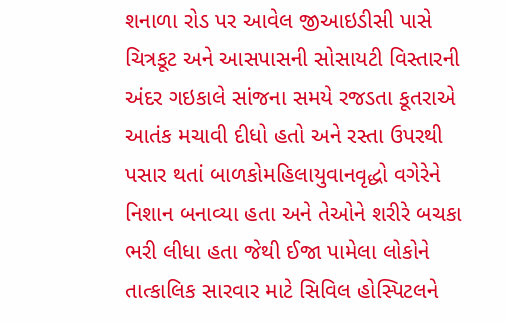શનાળા રોડ પર આવેલ જીઆઇડીસી પાસે ચિત્રકૂટ અને આસપાસની સોસાયટી વિસ્તારની અંદર ગઇકાલે સાંજના સમયે રજડતા કૂતરાએ આતંક મચાવી દીધો હતો અને રસ્તા ઉપરથી પસાર થતાં બાળકોમહિલાયુવાનવૃદ્ધો વગેરેને નિશાન બનાવ્યા હતા અને તેઓને શરીરે બચકા ભરી લીધા હતા જેથી ઈજા પામેલા લોકોને તાત્કાલિક સારવાર માટે સિવિલ હોસ્પિટલને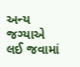અન્ય જગ્યાએ લઈ જવામાં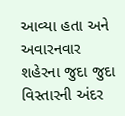આવ્યા હતા અને અવારનવાર શહેરના જુદા જુદા વિસ્તારની અંદર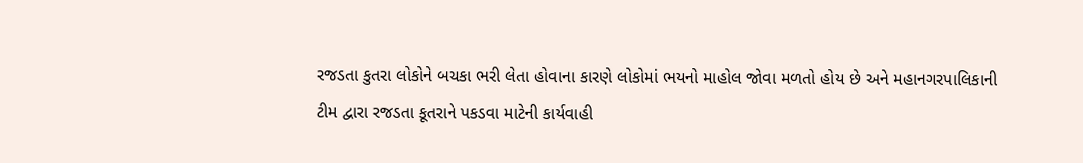રજડતા કુતરા લોકોને બચકા ભરી લેતા હોવાના કારણે લોકોમાં ભયનો માહોલ જોવા મળતો હોય છે અને મહાનગરપાલિકાની ટીમ દ્વારા રજડતા કૂતરાને પકડવા માટેની કાર્યવાહી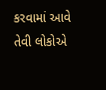કરવામાં આવે તેવી લોકોએ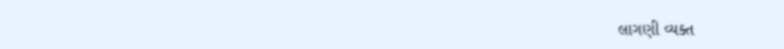લાગણી વ્યક્ત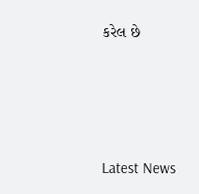કરેલ છે






Latest News